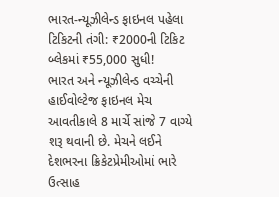ભારત-ન્યૂઝીલેન્ડ ફાઇનલ પહેલા ટિકિટની તંગી: ₹2000ની ટિકિટ બ્લેકમાં ₹55,000 સુધી!
ભારત અને ન્યૂઝીલેન્ડ વચ્ચેની હાઈવોલ્ટેજ ફાઇનલ મેચ આવતીકાલે 8 માર્ચે સાંજે 7 વાગ્યે શરૂ થવાની છે. મેચને લઈને દેશભરના ક્રિકેટપ્રેમીઓમાં ભારે ઉત્સાહ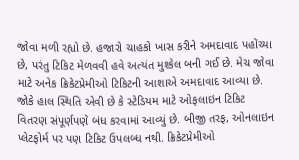જોવા મળી રહ્યો છે. હજારો ચાહકો ખાસ કરીને અમદાવાદ પહોંચ્યા છે, પરંતુ ટિકિટ મેળવવી હવે અત્યંત મુશ્કેલ બની ગઈ છે. મેચ જોવા માટે અનેક ક્રિકેટપ્રેમીઓ ટિકિટની આશાએ અમદાવાદ આવ્યા છે. જોકે હાલ સ્થિતિ એવી છે કે સ્ટેડિયમ માટે ઓફલાઇન ટિકિટ વિતરણ સંપૂર્ણપણે બંધ કરવામાં આવ્યું છે. બીજી તરફ, ઓનલાઇન પ્લેટફોર્મ પર પણ ટિકિટ ઉપલબ્ધ નથી. ક્રિકેટપ્રેમીઓ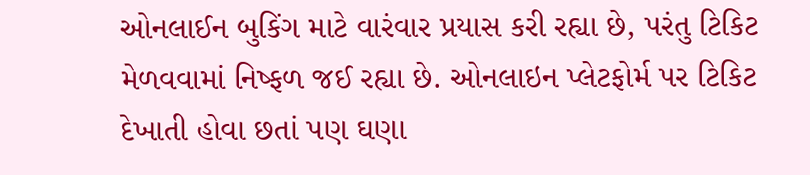ઓનલાઈન બુકિંગ માટે વારંવાર પ્રયાસ કરી રહ્યા છે, પરંતુ ટિકિટ મેળવવામાં નિષ્ફળ જઈ રહ્યા છે. ઓનલાઇન પ્લેટફોર્મ પર ટિકિટ દેખાતી હોવા છતાં પણ ઘણા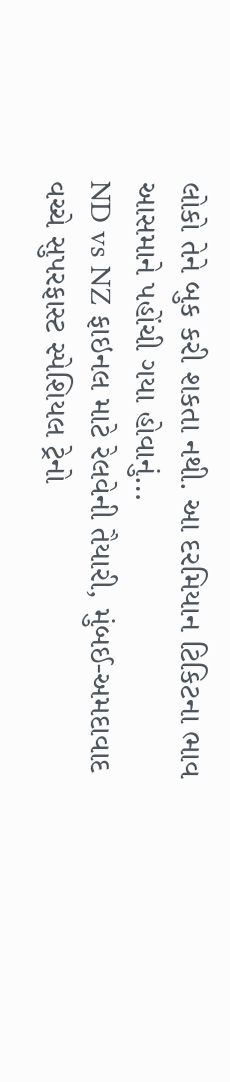લોકો તેને બુક કરી શકતા નથી. આ દરમિયાન ટિકિટના ભાવ આસમાને પહોંચી ગયા હોવાનું…
ND vs NZ ફાઇનલ માટે રેલવેની તૈયારી, મુંબઈ-અમદાવાદ વચ્ચે સુપરફાસ્ટ સ્પેશિયલ ટ્રેનો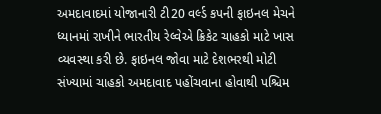અમદાવાદમાં યોજાનારી ટી20 વર્લ્ડ કપની ફાઇનલ મેચને ધ્યાનમાં રાખીને ભારતીય રેલ્વેએ ક્રિકેટ ચાહકો માટે ખાસ વ્યવસ્થા કરી છે. ફાઇનલ જોવા માટે દેશભરથી મોટી સંખ્યામાં ચાહકો અમદાવાદ પહોંચવાના હોવાથી પશ્ચિમ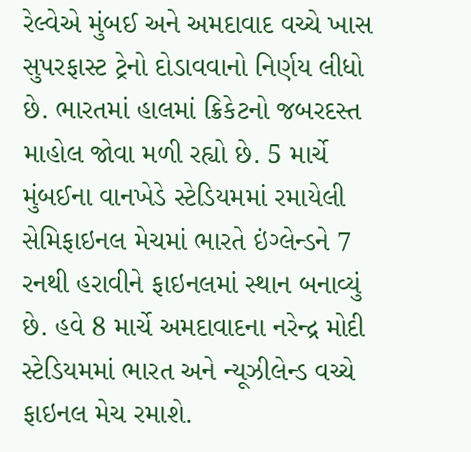રેલ્વેએ મુંબઈ અને અમદાવાદ વચ્ચે ખાસ સુપરફાસ્ટ ટ્રેનો દોડાવવાનો નિર્ણય લીધો છે. ભારતમાં હાલમાં ક્રિકેટનો જબરદસ્ત માહોલ જોવા મળી રહ્યો છે. 5 માર્ચે મુંબઈના વાનખેડે સ્ટેડિયમમાં રમાયેલી સેમિફાઇનલ મેચમાં ભારતે ઇંગ્લેન્ડને 7 રનથી હરાવીને ફાઇનલમાં સ્થાન બનાવ્યું છે. હવે 8 માર્ચે અમદાવાદના નરેન્દ્ર મોદી સ્ટેડિયમમાં ભારત અને ન્યૂઝીલેન્ડ વચ્ચે ફાઇનલ મેચ રમાશે.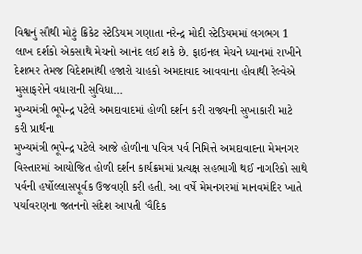વિશ્વનું સૌથી મોટું ક્રિકેટ સ્ટેડિયમ ગણાતા નરેન્દ્ર મોદી સ્ટેડિયમમાં લગભગ 1 લાખ દર્શકો એકસાથે મેચનો આનંદ લઈ શકે છે. ફાઇનલ મેચને ધ્યાનમાં રાખીને દેશભર તેમજ વિદેશમાંથી હજારો ચાહકો અમદાવાદ આવવાના હોવાથી રેલ્વેએ મુસાફરોને વધારાની સુવિધા…
મુખ્યમંત્રી ભૂપેન્દ્ર પટેલે અમદાવાદમાં હોળી દર્શન કરી રાજ્યની સુખાકારી માટે કરી પ્રાર્થના
મુખ્યમંત્રી ભૂપેન્દ્ર પટેલે આજે હોળીના પવિત્ર પર્વ નિમિત્તે અમદાવાદના મેમનગર વિસ્તારમાં આયોજિત હોળી દર્શન કાર્યક્રમમાં પ્રત્યક્ષ સહભાગી થઈ નાગરિકો સાથે પર્વની હર્ષોલ્લાસપૂર્વક ઉજવણી કરી હતી. આ વર્ષે મેમનગરમાં માનવમંદિર ખાતે પર્યાવરણના જતનનો સંદેશ આપતી ‘વૈદિક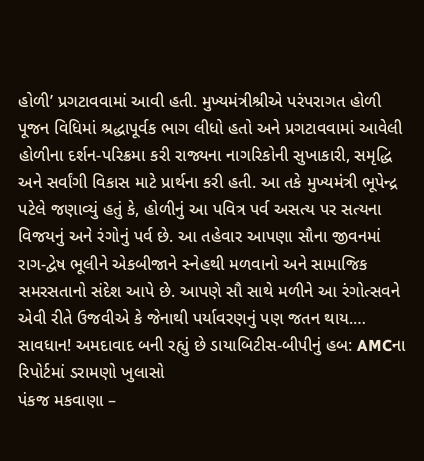હોળી’ પ્રગટાવવામાં આવી હતી. મુખ્યમંત્રીશ્રીએ પરંપરાગત હોળી પૂજન વિધિમાં શ્રદ્ધાપૂર્વક ભાગ લીધો હતો અને પ્રગટાવવામાં આવેલી હોળીના દર્શન-પરિક્રમા કરી રાજ્યના નાગરિકોની સુખાકારી, સમૃદ્ધિ અને સર્વાંગી વિકાસ માટે પ્રાર્થના કરી હતી. આ તકે મુખ્યમંત્રી ભૂપેન્દ્ર પટેલે જણાવ્યું હતું કે, હોળીનું આ પવિત્ર પર્વ અસત્ય પર સત્યના વિજયનું અને રંગોનું પર્વ છે. આ તહેવાર આપણા સૌના જીવનમાં રાગ-દ્વેષ ભૂલીને એકબીજાને સ્નેહથી મળવાનો અને સામાજિક સમરસતાનો સંદેશ આપે છે. આપણે સૌ સાથે મળીને આ રંગોત્સવને એવી રીતે ઉજવીએ કે જેનાથી પર્યાવરણનું પણ જતન થાય.…
સાવધાન! અમદાવાદ બની રહ્યું છે ડાયાબિટીસ-બીપીનું હબ: AMCના રિપોર્ટમાં ડરામણો ખુલાસો
પંકજ મકવાણા –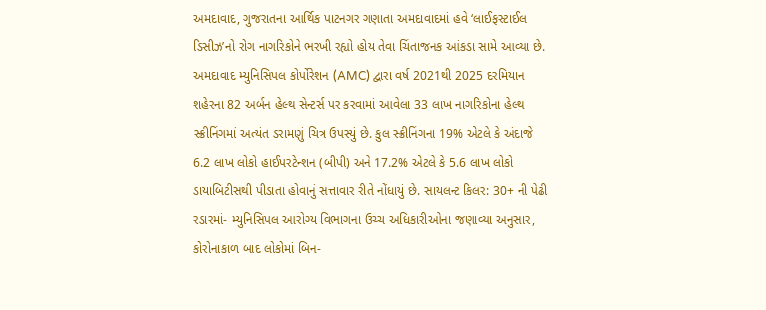અમદાવાદ, ગુજરાતના આર્થિક પાટનગર ગણાતા અમદાવાદમાં હવે ‘લાઈફસ્ટાઈલ ડિસીઝ’નો રોગ નાગરિકોને ભરખી રહ્યો હોય તેવા ચિંતાજનક આંકડા સામે આવ્યા છે. અમદાવાદ મ્યુનિસિપલ કોર્પોરેશન (AMC) દ્વારા વર્ષ 2021થી 2025 દરમિયાન શહેરના 82 અર્બન હેલ્થ સેન્ટર્સ પર કરવામાં આવેલા 33 લાખ નાગરિકોના હેલ્થ સ્ક્રીનિંગમાં અત્યંત ડરામણું ચિત્ર ઉપસ્યું છે. કુલ સ્ક્રીનિંગના 19% એટલે કે અંદાજે 6.2 લાખ લોકો હાઈપરટેન્શન (બીપી) અને 17.2% એટલે કે 5.6 લાખ લોકો ડાયાબિટીસથી પીડાતા હોવાનું સત્તાવાર રીતે નોંધાયું છે. સાયલન્ટ કિલર: 30+ ની પેઢી રડારમાં- મ્યુનિસિપલ આરોગ્ય વિભાગના ઉચ્ચ અધિકારીઓના જણાવ્યા અનુસાર, કોરોનાકાળ બાદ લોકોમાં બિન-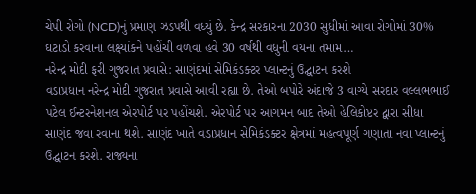ચેપી રોગો (NCD)નું પ્રમાણ ઝડપથી વધ્યું છે. કેન્દ્ર સરકારના 2030 સુધીમાં આવા રોગોમાં 30% ઘટાડો કરવાના લક્ષ્યાંકને પહોંચી વળવા હવે 30 વર્ષથી વધુની વયના તમામ…
નરેન્દ્ર મોદી ફરી ગુજરાત પ્રવાસે: સાણંદમાં સેમિકંડક્ટર પ્લાન્ટનું ઉદ્ઘાટન કરશે
વડાપ્રધાન નરેન્દ્ર મોદી ગુજરાત પ્રવાસે આવી રહ્યા છે. તેઓ બપોરે અંદાજે 3 વાગ્યે સરદાર વલ્લભભાઈ પટેલ ઈન્ટરનેશનલ એરપોર્ટ પર પહોંચશે. એરપોર્ટ પર આગમન બાદ તેઓ હેલિકોપ્ટર દ્વારા સીધા સાણંદ જવા રવાના થશે. સાણંદ ખાતે વડાપ્રધાન સેમિકંડક્ટર ક્ષેત્રમાં મહત્વપૂર્ણ ગણાતા નવા પ્લાન્ટનું ઉદ્ઘાટન કરશે. રાજ્યના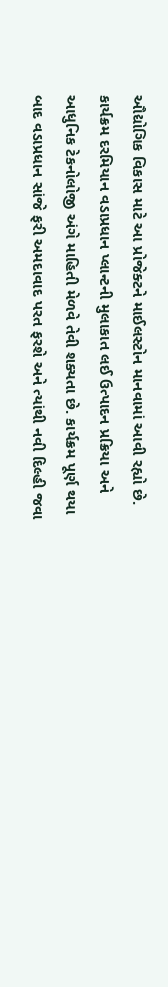ઔદ્યોગિક વિકાસ માટે આ પ્રોજેક્ટને માઈલસ્ટોન માનવામાં આવી રહ્યો છે. કાર્યક્રમ દરમિયાન વડાપ્રધાન પ્લાન્ટની મુલાકાત લઈ ઉત્પાદન પ્રક્રિયા અને આધુનિક ટેકનોલોજી અંગે માહિતી મેળવે તેવી શક્યતા છે. કાર્યક્રમ પૂર્ણ થયા બાદ વડાપ્રધાન સાંજે ફરી અમદાવાદ પરત ફરશે અને ત્યાંથી નવી દિલ્હી જવા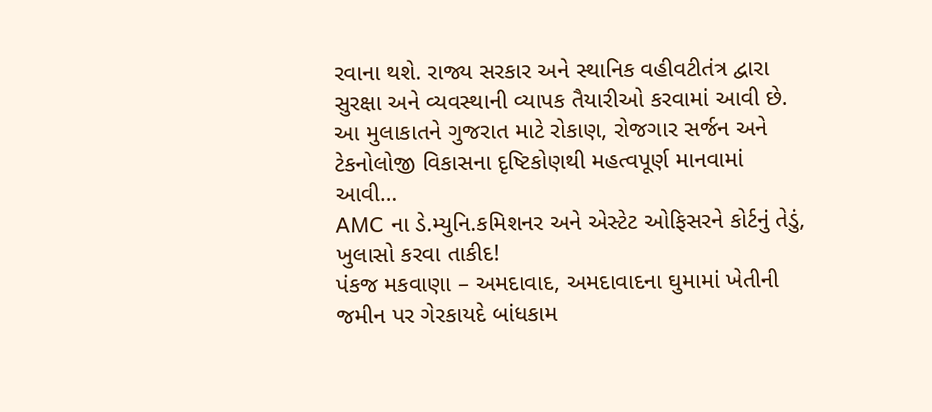રવાના થશે. રાજ્ય સરકાર અને સ્થાનિક વહીવટીતંત્ર દ્વારા સુરક્ષા અને વ્યવસ્થાની વ્યાપક તૈયારીઓ કરવામાં આવી છે. આ મુલાકાતને ગુજરાત માટે રોકાણ, રોજગાર સર્જન અને ટેકનોલોજી વિકાસના દૃષ્ટિકોણથી મહત્વપૂર્ણ માનવામાં આવી…
AMC ના ડે.મ્યુનિ.કમિશનર અને એસ્ટેટ ઓફિસરને કોર્ટનું તેડું, ખુલાસો કરવા તાકીદ!
પંકજ મકવાણા – અમદાવાદ, અમદાવાદના ઘુમામાં ખેતીની જમીન પર ગેરકાયદે બાંધકામ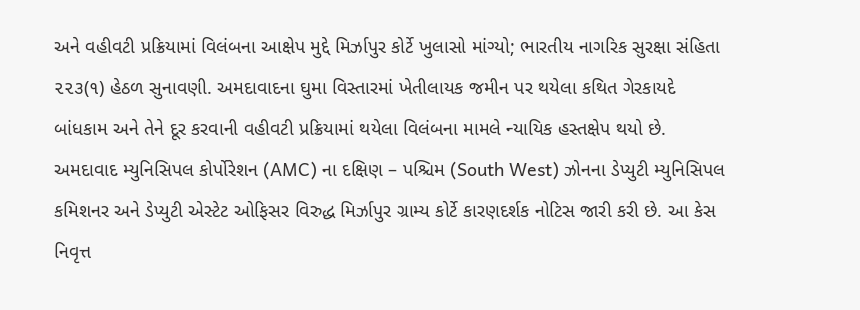અને વહીવટી પ્રક્રિયામાં વિલંબના આક્ષેપ મુદ્દે મિર્ઝાપુર કોર્ટે ખુલાસો માંગ્યો; ભારતીય નાગરિક સુરક્ષા સંહિતા ૨૨૩(૧) હેઠળ સુનાવણી. અમદાવાદના ઘુમા વિસ્તારમાં ખેતીલાયક જમીન પર થયેલા કથિત ગેરકાયદે બાંધકામ અને તેને દૂર કરવાની વહીવટી પ્રક્રિયામાં થયેલા વિલંબના મામલે ન્યાયિક હસ્તક્ષેપ થયો છે. અમદાવાદ મ્યુનિસિપલ કોર્પોરેશન (AMC) ના દક્ષિણ – પશ્ચિમ (South West) ઝોનના ડેપ્યુટી મ્યુનિસિપલ કમિશનર અને ડેપ્યુટી એસ્ટેટ ઓફિસર વિરુદ્ધ મિર્ઝાપુર ગ્રામ્ય કોર્ટે કારણદર્શક નોટિસ જારી કરી છે. આ કેસ નિવૃત્ત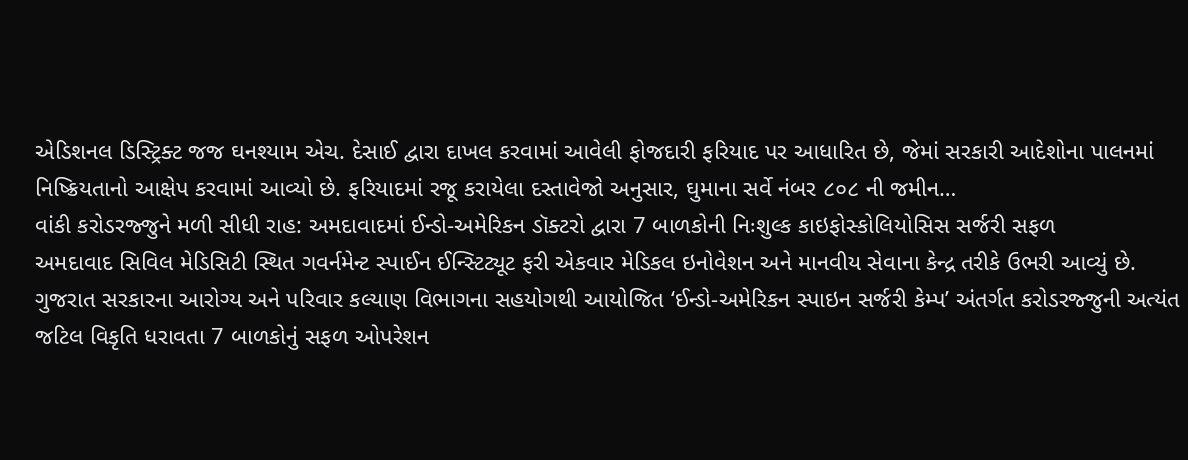એડિશનલ ડિસ્ટ્રિક્ટ જજ ઘનશ્યામ એચ. દેસાઈ દ્વારા દાખલ કરવામાં આવેલી ફોજદારી ફરિયાદ પર આધારિત છે, જેમાં સરકારી આદેશોના પાલનમાં નિષ્ક્રિયતાનો આક્ષેપ કરવામાં આવ્યો છે. ફરિયાદમાં રજૂ કરાયેલા દસ્તાવેજો અનુસાર, ઘુમાના સર્વે નંબર ૮૦૮ ની જમીન…
વાંકી કરોડરજ્જુને મળી સીધી રાહ: અમદાવાદમાં ઈન્ડો-અમેરિકન ડૉક્ટરો દ્વારા 7 બાળકોની નિઃશુલ્ક કાઇફોસ્કોલિયોસિસ સર્જરી સફળ
અમદાવાદ સિવિલ મેડિસિટી સ્થિત ગવર્નમેન્ટ સ્પાઈન ઈન્સ્ટિટ્યૂટ ફરી એકવાર મેડિકલ ઇનોવેશન અને માનવીય સેવાના કેન્દ્ર તરીકે ઉભરી આવ્યું છે. ગુજરાત સરકારના આરોગ્ય અને પરિવાર કલ્યાણ વિભાગના સહયોગથી આયોજિત ‘ઈન્ડો-અમેરિકન સ્પાઇન સર્જરી કેમ્પ’ અંતર્ગત કરોડરજ્જુની અત્યંત જટિલ વિકૃતિ ધરાવતા 7 બાળકોનું સફળ ઓપરેશન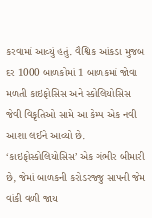કરવામાં આવ્યું હતું. વૈશ્વિક આંકડા મુજબ દર 1000 બાળકોમાં 1 બાળકમાં જોવા મળતી કાઇફોસિસ અને સ્કોલિયોસિસ જેવી વિકૃતિઓ સામે આ કેમ્પ એક નવી આશા લઈને આવ્યો છે. ‘કાઇફોસ્કોલિયોસિસ’ એક ગંભીર બીમારી છે, જેમાં બાળકની કરોડરજ્જુ સાપની જેમ વાંકી વળી જાય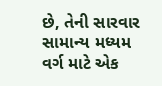છે, તેની સારવાર સામાન્ય મધ્યમ વર્ગ માટે એક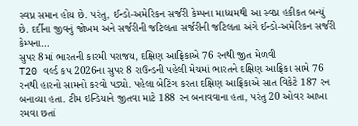સ્વપ્ન સમાન હોય છે. પરંતુ, ઈન્ડો-અમેરિકન સર્જરી કેમ્પના માધ્યમથી આ સ્વપ્ન હકીકત બન્યું છે. દર્દીના જીવનું જોખમ અને સર્જરીની જટિલતા સર્જરીની જટિલતા અંગે ઈન્ડો-અમેરિકન સર્જરી કેમ્પના…
સુપર 8માં ભારતની કારમી પરાજય, દક્ષિણ આફ્રિકાએ 76 રનથી જીત મેળવી
T20 વર્લ્ડ કપ 2026ના સુપર 8 રાઉન્ડની પહેલી મેચમાં ભારતને દક્ષિણ આફ્રિકા સામે 76 રનથી હારનો સામનો કરવો પડ્યો. પહેલા બેટિંગ કરતા દક્ષિણ આફ્રિકાએ સાત વિકેટે 187 રન બનાવ્યા હતા. ટીમ ઇન્ડિયાને જીતવા માટે 188 રન બનાવવાના હતા, પરંતુ 20 ઓવર આખા રમવા છતાં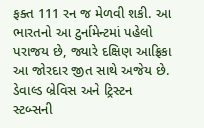ફક્ત 111 રન જ મેળવી શકી. આ ભારતનો આ ટુર્નામેન્ટમાં પહેલો પરાજય છે, જ્યારે દક્ષિણ આફ્રિકા આ જોરદાર જીત સાથે અજેય છે. ડેવાલ્ડ બ્રેવિસ અને ટ્રિસ્ટન સ્ટબ્સની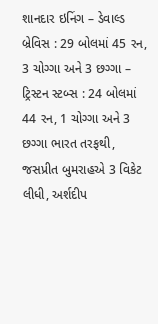શાનદાર ઇનિંગ – ડેવાલ્ડ બ્રેવિસ : 29 બોલમાં 45 રન, 3 ચોગ્ગા અને 3 છગ્ગા – ટ્રિસ્ટન સ્ટબ્સ : 24 બોલમાં 44 રન, 1 ચોગ્ગા અને 3 છગ્ગા ભારત તરફથી, જસપ્રીત બુમરાહએ 3 વિકેટ લીધી, અર્શદીપ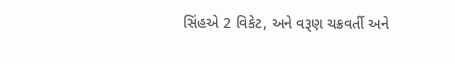સિંહએ 2 વિકેટ, અને વરૂણ ચક્રવર્તી અને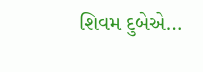શિવમ દુબેએ…